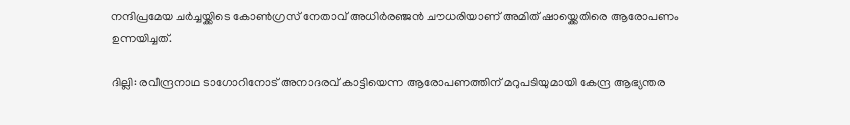നന്ദിപ്രമേയ ചർച്ചയ്ക്കിടെ കോൺഗ്രസ് നേതാവ് അധിർരഞ്ജൻ ചൗധരിയാണ് അമിത് ഷായ്ക്കെതിരെ ആരോപണം ഉന്നയിച്ചത്.

ദില്ലി: രവീന്ദ്രനാഥ ടാഗോറിനോട് അനാദരവ് കാട്ടിയെന്ന ആരോപണത്തിന് മറുപടിയുമായി കേന്ദ്ര ആഭ്യന്തര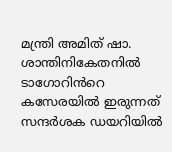മന്ത്രി അമിത് ഷാ. ശാന്തിനികേതനിൽ ടാഗോറിൻറെ കസേരയിൽ ഇരുന്നത് സന്ദർശക ഡയറിയിൽ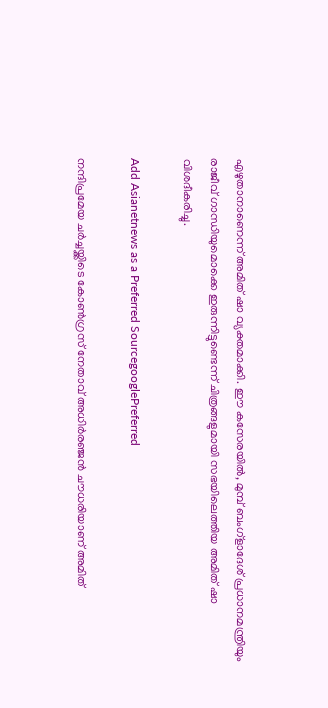എഴുതാനാണെന്ന് അമിത് ഷാ വ്യക്തമാക്കി. ഈ കസേരയിൽ, മുമ്പ് ബംഗ്ളാദേശ് പ്രധാനമന്ത്രിയും രാജീവ് ഗാന്ധിയുമൊക്കെ ഇരുന്നിട്ടുണ്ടെന്ന് ചിത്രങ്ങളുമായി സഭയിലെത്തിയ അമിത് ഷാ വിശദീകരിച്ചു.

Add Asianetnews as a Preferred SourcegooglePreferred

നന്ദിപ്രമേയ ചർച്ചയ്ക്കിടെ കോൺഗ്രസ് നേതാവ് അധിർരഞ്ജൻ ചൗധരിയാണ് അമിത്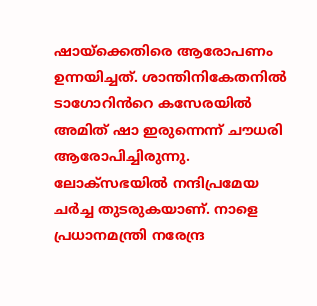ഷായ്ക്കെതിരെ ആരോപണം ഉന്നയിച്ചത്. ശാന്തിനികേതനിൽ ടാഗോറിൻറെ കസേരയിൽ അമിത് ഷാ ഇരുന്നെന്ന് ചൗധരി ആരോപിച്ചിരുന്നു. ലോക്സഭയിൽ നന്ദിപ്രമേയ ചർച്ച തുടരുകയാണ്. നാളെ പ്രധാനമന്ത്രി നരേന്ദ്ര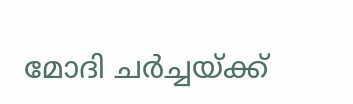മോദി ചർച്ചയ്ക്ക്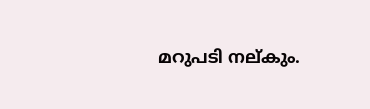മറുപടി നല്കും.